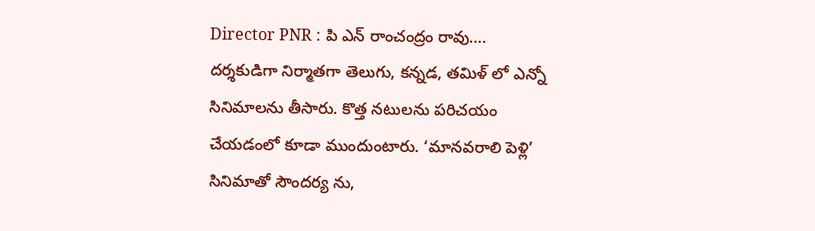Director PNR : పి ఎన్ రాంచంద్రం రావు…. దర్శకుడిగా నిర్మాతగా తెలుగు, కన్నడ, తమిళ్ లో ఎన్నో సినిమాలను తీసారు. కొత్త నటులను పరిచయం చేయడంలో కూడా ముందుంటారు. ‘మానవరాలి పెళ్లి’ సినిమాతో సౌందర్య ను,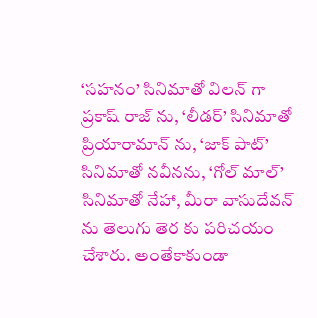‘సహనం’ సినిమాతో విలన్ గా ప్రకాష్ రాజ్ ను, ‘లీడర్’ సినిమాతో ప్రియారామాన్ ను, ‘జాక్ పాట్’ సినిమాతో నవీనను, ‘గోల్ మాల్’ సినిమాతో నేహా, మీరా వాసుదేవన్ ను తెలుగు తెర కు పరిచయం చేశారు. అంతేకాకుండా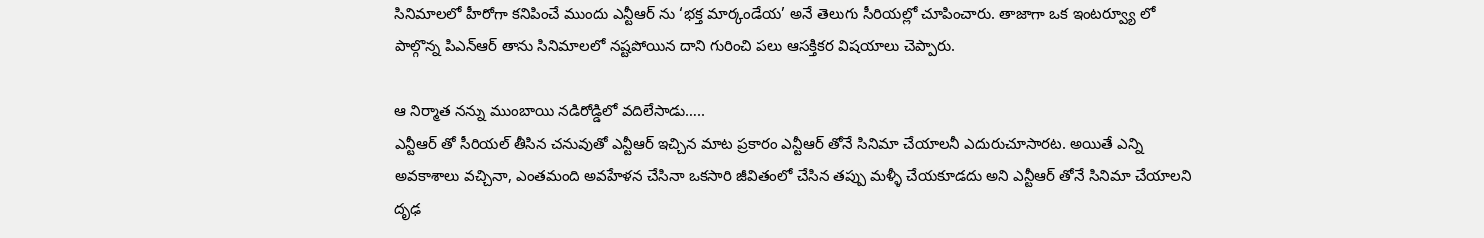సినిమాలలో హీరోగా కనిపించే ముందు ఎన్టీఆర్ ను ‘భక్త మార్కండేయ’ అనే తెలుగు సీరియల్లో చూపించారు. తాజాగా ఒక ఇంటర్వ్యూ లో పాల్గొన్న పిఎన్ఆర్ తాను సినిమాలలో నష్టపోయిన దాని గురించి పలు ఆసక్తికర విషయాలు చెప్పారు.

ఆ నిర్మాత నన్ను ముంబాయి నడిరోడ్డిలో వదిలేసాడు…..
ఎన్టీఆర్ తో సీరియల్ తీసిన చనువుతో ఎన్టీఆర్ ఇచ్చిన మాట ప్రకారం ఎన్టీఆర్ తోనే సినిమా చేయాలనీ ఎదురుచూసారట. అయితే ఎన్ని అవకాశాలు వచ్చినా, ఎంతమంది అవహేళన చేసినా ఒకసారి జీవితంలో చేసిన తప్పు మళ్ళీ చేయకూడదు అని ఎన్టీఆర్ తోనే సినిమా చేయాలని దృఢ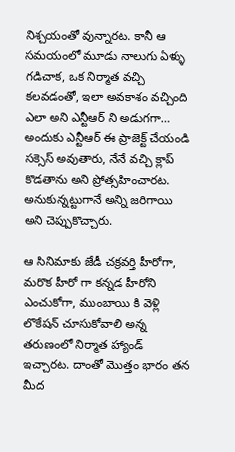నిశ్చయంతో వున్నారట. కానీ ఆ సమయంలో మూడు నాలుగు ఏళ్ళు గడిచాక, ఒక నిర్మాత వచ్చి కలవడంతో, ఇలా అవకాశం వచ్చింది ఎలా అని ఎన్టీఆర్ ని అడుగగా… అందుకు ఎన్టీఆర్ ఈ ప్రాజెక్ట్ చేయండి సక్సెస్ అవుతారు, నేనే వచ్చి క్లాప్ కొడతాను అని ప్రోత్సహించారట. అనుకున్నట్టుగానే అన్ని జరిగాయి అని చెప్పుకొచ్చారు.

ఆ సినిమాకు జేడీ చక్రవర్తి హీరోగా, మరొక హీరో గా కన్నడ హీరోని ఎంచుకోగా, ముంబాయి కి వెళ్లి లొకేషన్ చూసుకోవాలి అన్న తరుణంలో నిర్మాత హ్యాండ్ ఇచ్చారట. దాంతో మొత్తం భారం తన మీద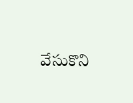వేసుకొని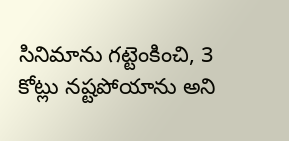సినిమాను గట్టెంకించి, 3 కోట్లు నష్టపోయాను అని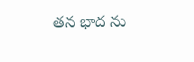తన భాద ను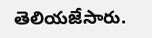తెలియజేసారు.